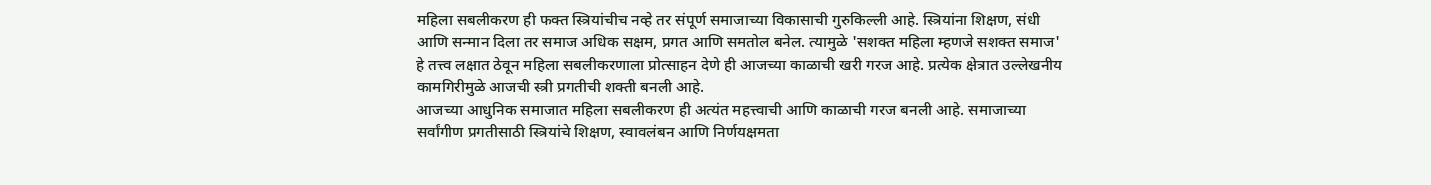महिला सबलीकरण ही फक्त स्त्रियांचीच नव्हे तर संपूर्ण समाजाच्या विकासाची गुरुकिल्ली आहे. स्त्रियांना शिक्षण, संधी आणि सन्मान दिला तर समाज अधिक सक्षम, प्रगत आणि समतोल बनेल. त्यामुळे 'सशक्त महिला म्हणजे सशक्त समाज' हे तत्त्व लक्षात ठेवून महिला सबलीकरणाला प्रोत्साहन देणे ही आजच्या काळाची खरी गरज आहे. प्रत्येक क्षेत्रात उल्लेखनीय कामगिरीमुळे आजची स्त्री प्रगतीची शक्ती बनली आहे.
आजच्या आधुनिक समाजात महिला सबलीकरण ही अत्यंत महत्त्वाची आणि काळाची गरज बनली आहे. समाजाच्या सर्वांगीण प्रगतीसाठी स्त्रियांचे शिक्षण, स्वावलंबन आणि निर्णयक्षमता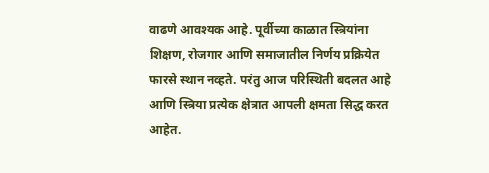वाढणे आवश्यक आहे. पूर्वीच्या काळात स्त्रियांना शिक्षण, रोजगार आणि समाजातील निर्णय प्रक्रियेत फारसे स्थान नव्हते. परंतु आज परिस्थिती बदलत आहे आणि स्त्रिया प्रत्येक क्षेत्रात आपली क्षमता सिद्ध करत आहेत.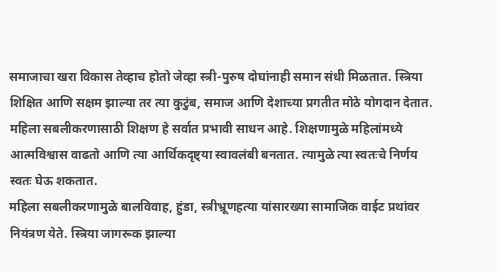समाजाचा खरा विकास तेव्हाच होतो जेव्हा स्त्री-पुरुष दोघांनाही समान संधी मिळतात. स्त्रिया शिक्षित आणि सक्षम झाल्या तर त्या कुटुंब, समाज आणि देशाच्या प्रगतीत मोठे योगदान देतात. महिला सबलीकरणासाठी शिक्षण हे सर्वात प्रभावी साधन आहे. शिक्षणामुळे महिलांमध्ये आत्मविश्वास वाढतो आणि त्या आर्थिकदृष्ट्या स्वावलंबी बनतात. त्यामुळे त्या स्वतःचे निर्णय स्वतः घेऊ शकतात.
महिला सबलीकरणामुळे बालविवाह, हुंडा, स्त्रीभ्रूणहत्या यांसारख्या सामाजिक वाईट प्रथांवर नियंत्रण येते. स्त्रिया जागरूक झाल्या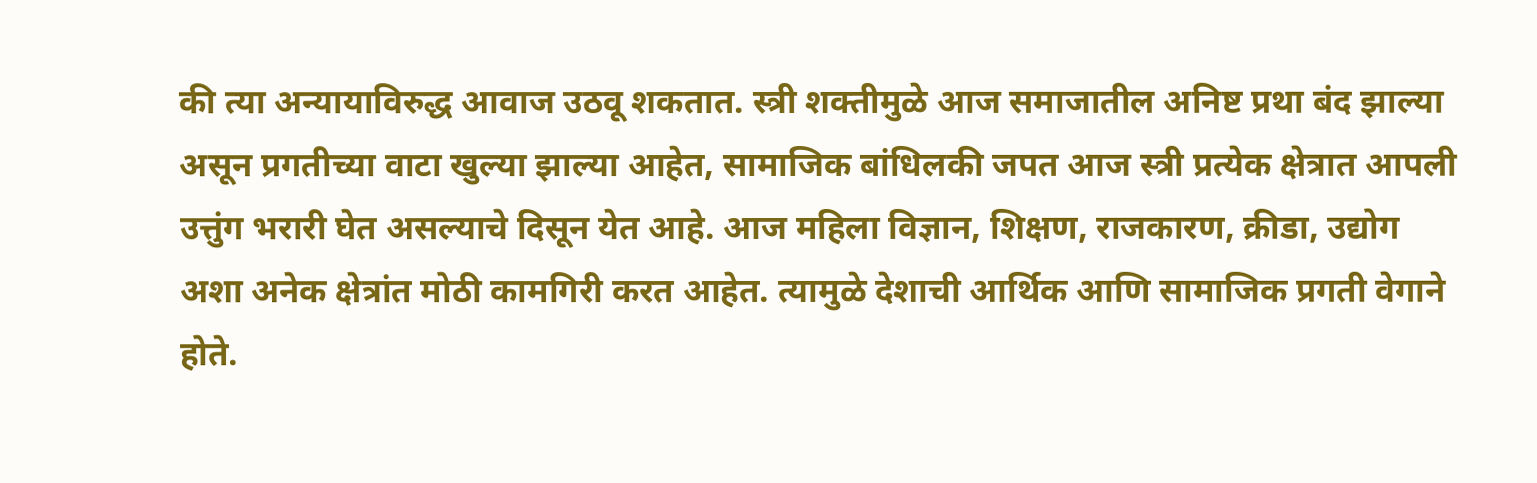की त्या अन्यायाविरुद्ध आवाज उठवू शकतात. स्त्री शक्तीमुळे आज समाजातील अनिष्ट प्रथा बंद झाल्या असून प्रगतीच्या वाटा खुल्या झाल्या आहेत, सामाजिक बांधिलकी जपत आज स्त्री प्रत्येक क्षेत्रात आपली उत्तुंग भरारी घेत असल्याचे दिसून येत आहे. आज महिला विज्ञान, शिक्षण, राजकारण, क्रीडा, उद्योग अशा अनेक क्षेत्रांत मोठी कामगिरी करत आहेत. त्यामुळे देशाची आर्थिक आणि सामाजिक प्रगती वेगाने होते.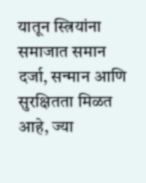यातून स्त्रियांना समाजात समान दर्जा, सन्मान आणि सुरक्षितता मिळत आहे, ज्या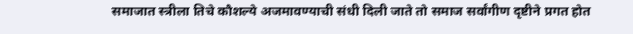समाजात स्त्रीला तिचे कौशल्ये अजमावण्याची संधी दिली जाते तो समाज सर्वांगीण दृष्टीने प्रगत होत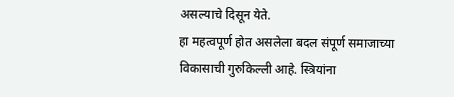असल्याचे दिसून येते.
हा महत्वपूर्ण होत असलेला बदल संपूर्ण समाजाच्या विकासाची गुरुकिल्ली आहे. स्त्रियांना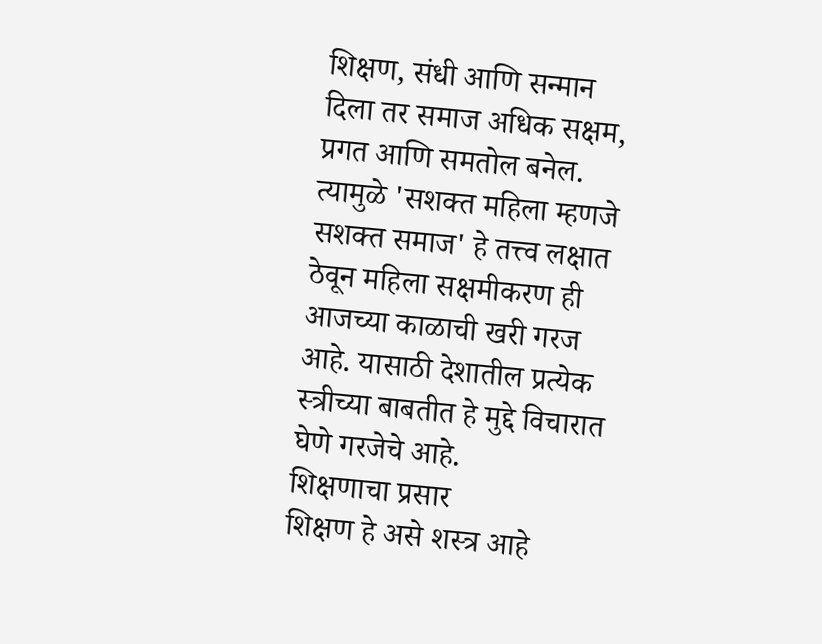शिक्षण, संधी आणि सन्मान दिला तर समाज अधिक सक्षम, प्रगत आणि समतोल बनेल. त्यामुळे 'सशक्त महिला म्हणजे सशक्त समाज' हे तत्त्व लक्षात ठेवून महिला सक्षमीकरण ही आजच्या काळाची खरी गरज आहे. यासाठी देशातील प्रत्येक स्त्रीच्या बाबतीत हे मुद्दे विचारात घेणे गरजेचे आहे.
शिक्षणाचा प्रसार
शिक्षण हे असे शस्त्र आहे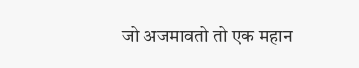जो अजमावतो तो एक महान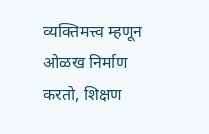व्यक्तिमत्त्व म्हणून ओळख निर्माण करतो, शिक्षण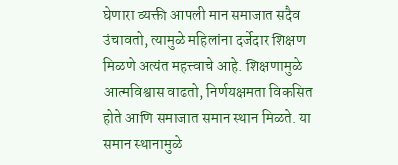घेणारा व्यक्ती आपली मान समाजात सदैव उंचावतो, त्यामुळे महिलांना दर्जेदार शिक्षण मिळणे अत्यंत महत्त्वाचे आहे. शिक्षणामुळे आत्मविश्वास वाढतो, निर्णयक्षमता विकसित होते आणि समाजात समान स्थान मिळते. या समान स्थानामुळे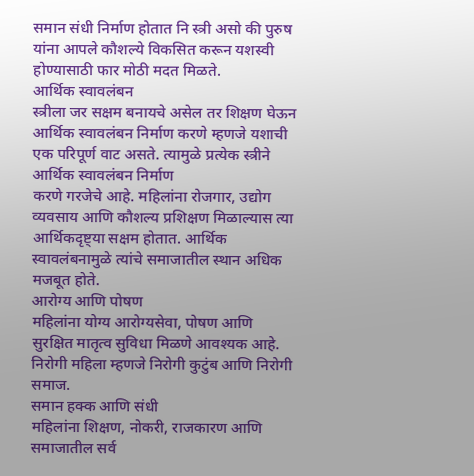समान संधी निर्माण होतात नि स्त्री असो की पुरुष यांना आपले कौशल्ये विकसित करून यशस्वी होण्यासाठी फार मोठी मदत मिळते.
आर्थिक स्वावलंबन
स्त्रीला जर सक्षम बनायचे असेल तर शिक्षण घेऊन आर्थिक स्वावलंबन निर्माण करणे म्हणजे यशाची एक परिपूर्ण वाट असते. त्यामुळे प्रत्येक स्त्रीने आर्थिक स्वावलंबन निर्माण
करणे गरजेचे आहे. महिलांना रोजगार, उद्योग व्यवसाय आणि कौशल्य प्रशिक्षण मिळाल्यास त्या आर्थिकदृष्ट्या सक्षम होतात. आर्थिक स्वावलंबनामुळे त्यांचे समाजातील स्थान अधिक मजबूत होते.
आरोग्य आणि पोषण
महिलांना योग्य आरोग्यसेवा, पोषण आणि सुरक्षित मातृत्व सुविधा मिळणे आवश्यक आहे. निरोगी महिला म्हणजे निरोगी कुटुंब आणि निरोगी समाज.
समान हक्क आणि संधी
महिलांना शिक्षण, नोकरी, राजकारण आणि समाजातील सर्व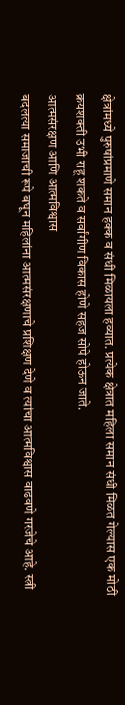क्षेत्रांमध्ये पुरुषांप्रमाणे समान हक्क व संधी मिळायला हव्यात. प्रत्येक क्षेत्रात महिला समान संधी मिळत गेल्यास एक मोठी क्रयशक्ती उभी राहू शकते व सर्वांगीण विकास होणे सहज सोपे होऊन जाते.
आत्मसंरक्षण आणि आत्मविश्वास
बदलत्या समाजाची रूपे बघून महिलांना आत्मसंरक्षणाचे प्रशिक्षण देणे व त्यांचा आत्मविश्वास वाढवणे गरजेचे आहे. स्त्री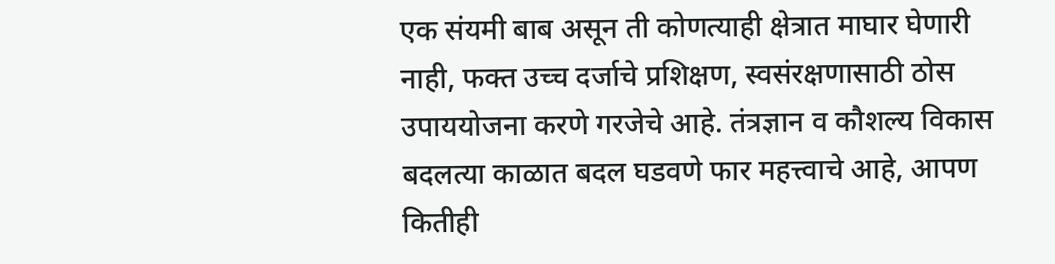एक संयमी बाब असून ती कोणत्याही क्षेत्रात माघार घेणारी नाही, फक्त उच्च दर्जाचे प्रशिक्षण, स्वसंरक्षणासाठी ठोस उपाययोजना करणे गरजेचे आहे. तंत्रज्ञान व कौशल्य विकास
बदलत्या काळात बदल घडवणे फार महत्त्वाचे आहे, आपण कितीही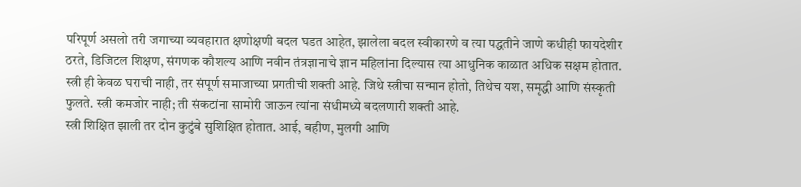परिपूर्ण असलो तरी जगाच्या व्यवहारात क्षणोक्षणी बदल घडत आहेत, झालेला बदल स्वीकारणे व त्या पद्धतीने जाणे कधीही फायदेशीर ठरते, डिजिटल शिक्षण, संगणक कौशल्य आणि नवीन तंत्रज्ञानाचे ज्ञान महिलांना दिल्यास त्या आधुनिक काळात अधिक सक्षम होतात.
स्त्री ही केवळ घराची नाही, तर संपूर्ण समाजाच्या प्रगतीची शक्ती आहे. जिथे स्त्रीचा सन्मान होतो, तिथेच यश, समृद्धी आणि संस्कृती फुलते. स्त्री कमजोर नाही; ती संकटांना सामोरी जाऊन त्यांना संधीमध्ये बदलणारी शक्ती आहे.
स्त्री शिक्षित झाली तर दोन कुटुंबे सुशिक्षित होतात. आई, बहीण, मुलगी आणि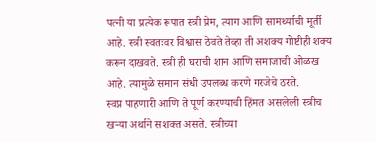पत्नी या प्रत्येक रूपात स्त्री प्रेम, त्याग आणि सामर्थ्याची मूर्ती आहे. स्त्री स्वतःवर विश्वास ठेवते तेव्हा ती अशक्य गोष्टीही शक्य करून दाखवते. स्त्री ही घराची शान आणि समाजाची ओळख आहे. त्यामुळे समान संधी उपलब्ध करणे गरजेचे ठरते.
स्वप्न पाहणारी आणि ते पूर्ण करण्याची हिंमत असलेली स्त्रीच खऱ्या अर्थाने सशक्त असते. स्त्रीच्या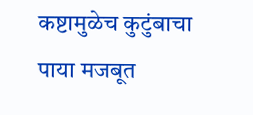कष्टामुळेच कुटुंबाचा पाया मजबूत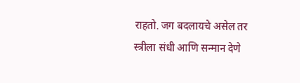राहतो. जग बदलायचे असेल तर स्त्रीला संधी आणि सन्मान देणे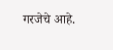गरजेचे आहे.